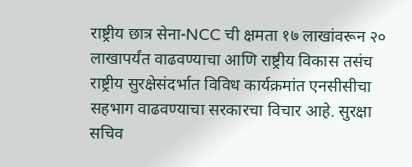राष्ट्रीय छात्र सेना-NCC ची क्षमता १७ लाखांवरून २० लाखापर्यंत वाढवण्याचा आणि राष्ट्रीय विकास तसंच राष्ट्रीय सुरक्षेसंदर्भात विविध कार्यक्रमांत एनसीसीचा सहभाग वाढवण्याचा सरकारचा विचार आहे. सुरक्षा सचिव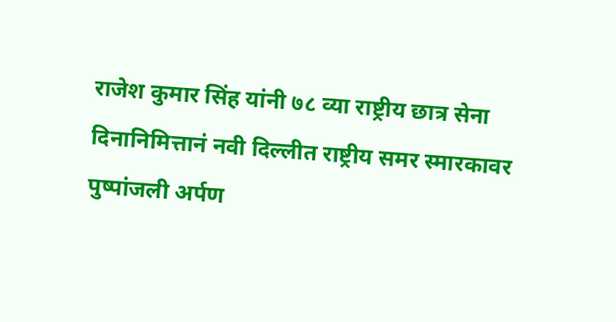राजेश कुमार सिंह यांनी ७८ व्या राष्ट्रीय छात्र सेना दिनानिमित्तानं नवी दिल्लीत राष्ट्रीय समर स्मारकावर पुष्पांजली अर्पण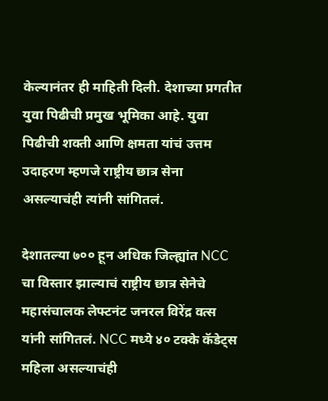केल्यानंतर ही माहिती दिली. देशाच्या प्रगतीत युवा पिढीची प्रमुख भूमिका आहे. युवा पिढीची शक्ती आणि क्षमता यांचं उत्तम उदाहरण म्हणजे राष्ट्रीय छात्र सेना असल्याचंही त्यांनी सांगितलं.

देशातल्या ७०० हून अधिक जिल्ह्यांत NCC चा विस्तार झाल्याचं राष्ट्रीय छात्र सेनेचे महासंचालक लेफ्टनंट जनरल विरेंद्र वत्स यांनी सांगितलं. NCC मध्ये ४० टक्के कॅडेट्स महिला असल्याचंही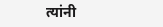त्यांनी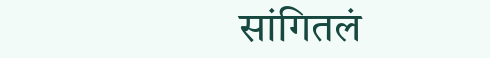सांगितलं